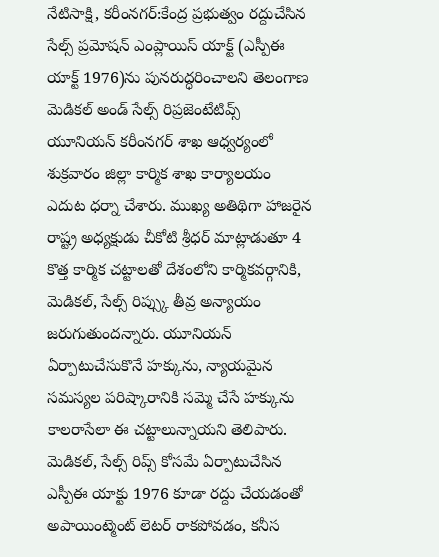నేటిసాక్షి, కరీంనగర్:కేంద్ర ప్రభుత్వం రద్దుచేసిన సేల్స్ ప్రమోషన్ ఎంప్లాయిస్ యాక్ట్ (ఎస్పీఈ యాక్ట్ 1976)ను పునరుద్ధరించాలని తెలంగాణ మెడికల్ అండ్ సేల్స్ రిప్రజెంటేటివ్స్ యూనియన్ కరీంనగర్ శాఖ ఆధ్వర్యంలో శుక్రవారం జిల్లా కార్మిక శాఖ కార్యాలయం ఎదుట ధర్నా చేశారు. ముఖ్య అతిథిగా హాజరైన రాష్ట్ర అధ్యక్షుడు చీకోటి శ్రీధర్ మాట్లాడుతూ 4 కొత్త కార్మిక చట్టాలతో దేశంలోని కార్మికవర్గానికి, మెడికల్, సేల్స్ రిప్స్కు తీవ్ర అన్యాయం జరుగుతుందన్నారు. యూనియన్ ఏర్పాటుచేసుకొనే హక్కును, న్యాయమైన సమస్యల పరిష్కారానికి సమ్మె చేసే హక్కును కాలరాసేలా ఈ చట్టాలున్నాయని తెలిపారు. మెడికల్, సేల్స్ రిప్స్ కోసమే ఏర్పాటుచేసిన ఎస్పీఈ యాక్టు 1976 కూడా రద్దు చేయడంతో అపాయింట్మెంట్ లెటర్ రాకపోవడం, కనీస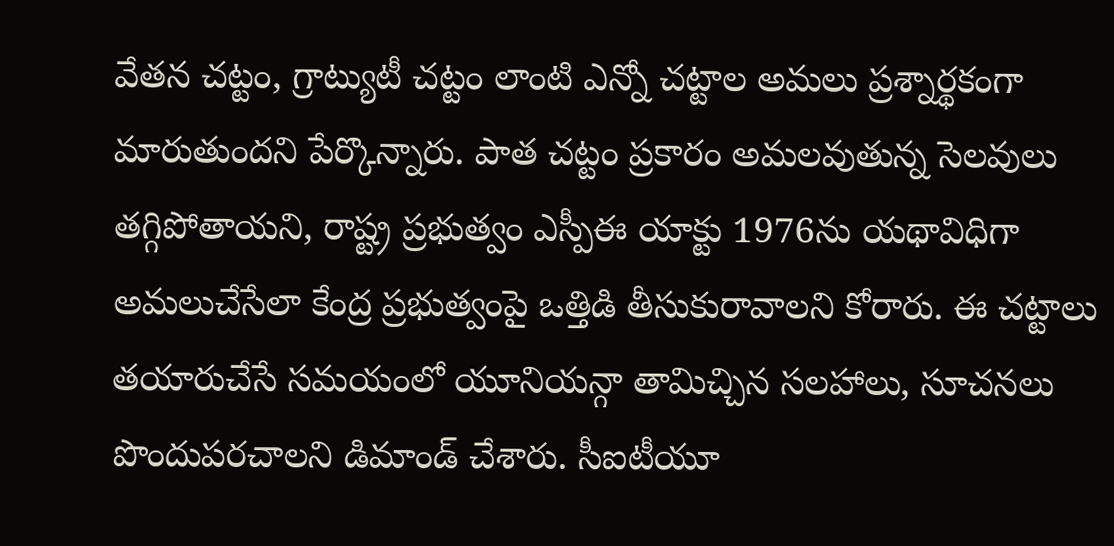వేతన చట్టం, గ్రాట్యుటీ చట్టం లాంటి ఎన్నో చట్టాల అమలు ప్రశ్నార్థకంగా మారుతుందని పేర్కొన్నారు. పాత చట్టం ప్రకారం అమలవుతున్న సెలవులు తగ్గిపోతాయని, రాష్ట్ర ప్రభుత్వం ఎస్పీఈ యాక్టు 1976ను యథావిధిగా అమలుచేసేలా కేంద్ర ప్రభుత్వంపై ఒత్తిడి తీసుకురావాలని కోరారు. ఈ చట్టాలు తయారుచేసే సమయంలో యూనియన్గా తామిచ్చిన సలహాలు, సూచనలు పొందుపరచాలని డిమాండ్ చేశారు. సీఐటీయూ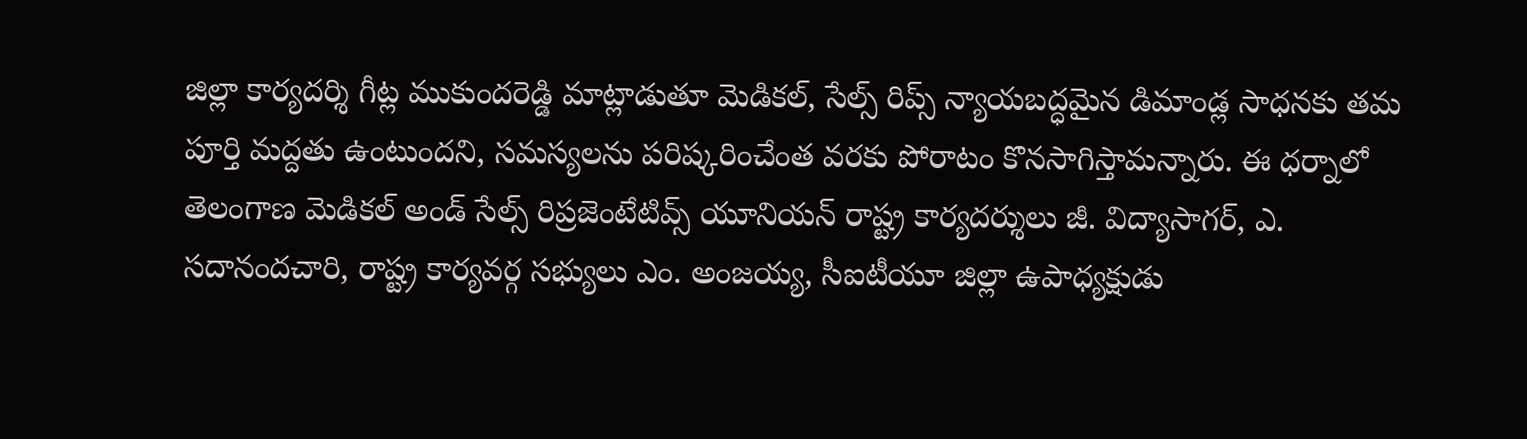జిల్లా కార్యదర్శి గీట్ల ముకుందరెడ్డి మాట్లాడుతూ మెడికల్, సేల్స్ రిప్స్ న్యాయబద్ధమైన డిమాండ్ల సాధనకు తమ పూర్తి మద్దతు ఉంటుందని, సమస్యలను పరిష్కరించేంత వరకు పోరాటం కొనసాగిస్తామన్నారు. ఈ ధర్నాలో తెలంగాణ మెడికల్ అండ్ సేల్స్ రిప్రజెంటేటివ్స్ యూనియన్ రాష్ట్ర కార్యదర్శులు జీ. విద్యాసాగర్, ఎ. సదానందచారి, రాష్ట్ర కార్యవర్గ సభ్యులు ఎం. అంజయ్య, సీఐటీయూ జిల్లా ఉపాధ్యక్షుడు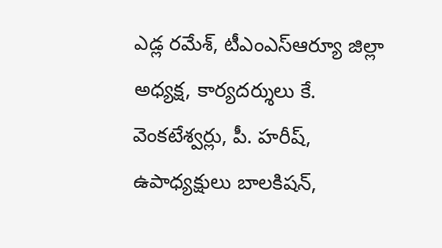ఎడ్ల రమేశ్, టీఎంఎస్ఆర్యూ జిల్లా అధ్యక్ష, కార్యదర్శులు కే. వెంకటేశ్వర్లు, పీ. హరీష్, ఉపాధ్యక్షులు బాలకిషన్,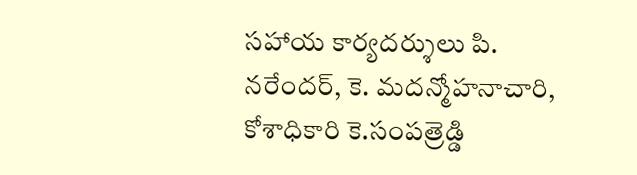సహాయ కార్యదర్శులు పి. నరేందర్, కె. మదన్మోహనాచారి, కోశాధికారి కె.సంపత్రెడ్డి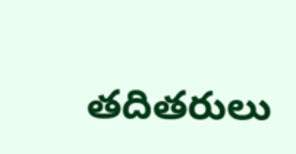తదితరులు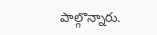పాల్గొన్నారు.